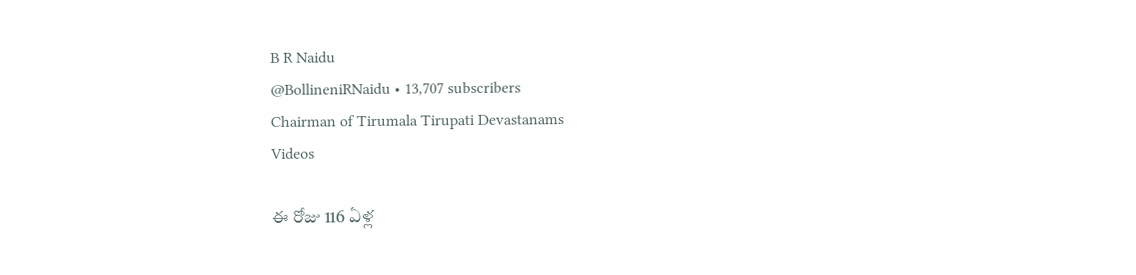B R Naidu
@BollineniRNaidu • 13,707 subscribers
Chairman of Tirumala Tirupati Devastanams
Videos

ఈ రోజు 116 ఏళ్ల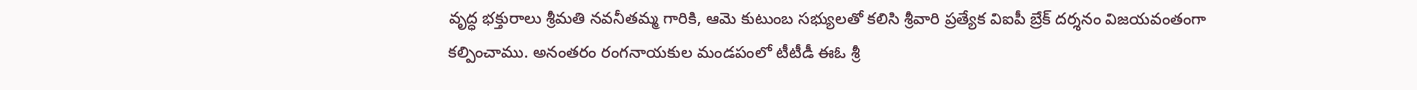వృద్ధ భక్తురాలు శ్రీమతి నవనీతమ్మ గారికి, ఆమె కుటుంబ సభ్యులతో కలిసి శ్రీవారి ప్రత్యేక విఐపీ బ్రేక్ దర్శనం విజయవంతంగా కల్పించాము. అనంతరం రంగనాయకుల మండపంలో టీటీడీ ఈఓ శ్రీ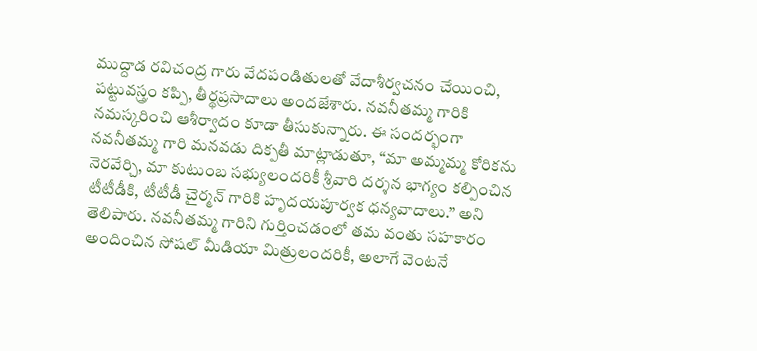ముద్దాడ రవిచంద్ర గారు వేదపండితులతో వేదాశీర్వచనం చేయించి, పట్టువస్త్రం కప్పి, తీర్థప్రసాదాలు అందజేశారు. నవనీతమ్మ గారికి నమస్కరించి ఆశీర్వాదం కూడా తీసుకున్నారు. ఈ సందర్భంగా నవనీతమ్మ గారి మనవడు దిక్పతీ మాట్లాడుతూ, “మా అమ్మమ్మ కోరికను నెరవేర్చి, మా కుటుంబ సభ్యులందరికీ శ్రీవారి దర్శన భాగ్యం కల్పించిన టీటీడీకి, టీటీడీ చైర్మన్ గారికి హృదయపూర్వక ధన్యవాదాలు.” అని తెలిపారు. నవనీతమ్మ గారిని గుర్తించడంలో తమ వంతు సహకారం అందించిన సోషల్ మీడియా మిత్రులందరికీ, అలాగే వెంటనే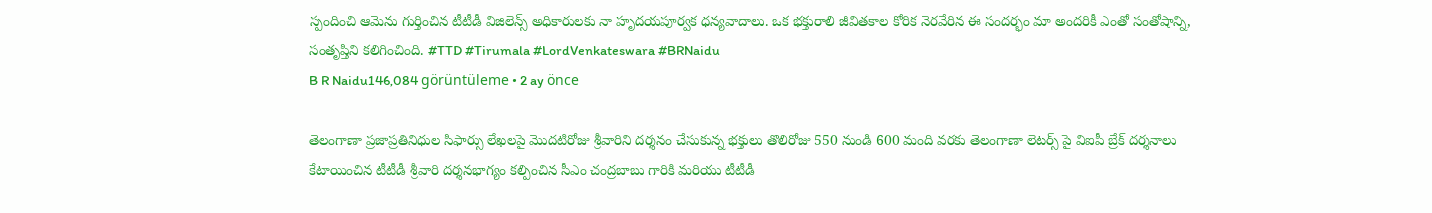స్పందించి ఆమెను గుర్తించిన టీటీడీ విజిలెన్స్ అధికారులకు నా హృదయపూర్వక ధన్యవాదాలు. ఒక భక్తురాలి జీవితకాల కోరిక నెరవేరిన ఈ సందర్భం మా అందరికీ ఎంతో సంతోషాన్ని, సంతృప్తిని కలిగించింది. #TTD #Tirumala #LordVenkateswara #BRNaidu
B R Naidu146,084 görüntüleme • 2 ay önce

తెలంగాణా ప్రజాప్రతినిధుల సిఫార్సు లేఖలపై మొదటిరోజు శ్రీవారిని దర్శనం చేసుకున్న భక్తులు తొలిరోజు 550 నుండి 600 మంది వరకు తెలంగాణా లెటర్స్ పై విఐపీ బ్రేక్ దర్శనాలు కేటాయించిన టీటీడీ శ్రీవారి దర్శనభాగ్యం కల్పించిన సీఎం చంద్రబాబు గారికి మరియు టీటీడీ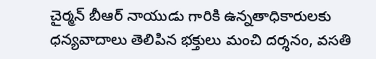చైర్మన్ బీఆర్ నాయుడు గారికి ఉన్నతాధికారులకు ధన్యవాదాలు తెలిపిన భక్తులు మంచి దర్శనం, వసతి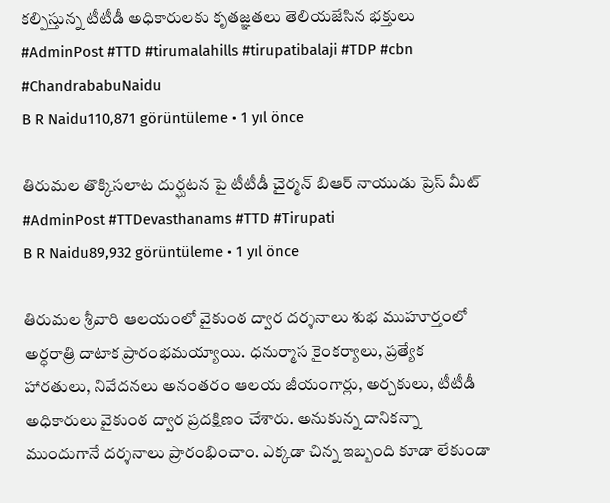కల్పిస్తున్న టీటీడీ అధికారులకు కృతజ్ఞతలు తెలియజేసిన భక్తులు #AdminPost #TTD #tirumalahills #tirupatibalaji #TDP #cbn #ChandrababuNaidu
B R Naidu110,871 görüntüleme • 1 yıl önce

తిరుమల తొక్కిసలాట దుర్ఘటన పై టీటీడీ చైర్మన్ బిఆర్ నాయుడు ప్రెస్ మీట్ #AdminPost #TTDevasthanams #TTD #Tirupati
B R Naidu89,932 görüntüleme • 1 yıl önce

తిరుమల శ్రీవారి ఆలయంలో వైకుంఠ ద్వార దర్శనాలు శుభ ముహూర్తంలో అర్ధరాత్రి దాటాక ప్రారంభమయ్యాయి. ధనుర్మాస కైంకర్యాలు, ప్రత్యేక హారతులు, నివేదనలు అనంతరం ఆలయ జీయంగార్లు, అర్చకులు, టీటీడీ అధికారులు వైకుంఠ ద్వార ప్రదక్షిణం చేశారు. అనుకున్న దానికన్నా ముందుగానే దర్శనాలు ప్రారంభించాం. ఎక్కడా చిన్న ఇబ్బంది కూడా లేకుండా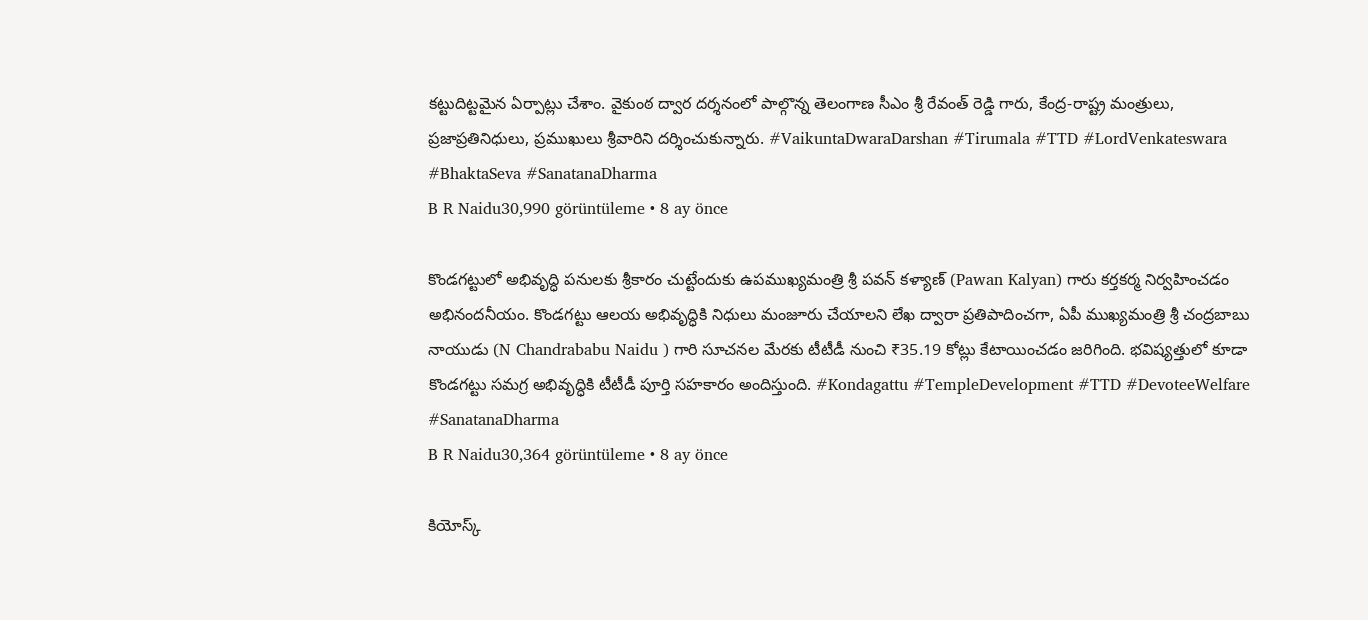కట్టుదిట్టమైన ఏర్పాట్లు చేశాం. వైకుంఠ ద్వార దర్శనంలో పాల్గొన్న తెలంగాణ సీఎం శ్రీ రేవంత్ రెడ్డి గారు, కేంద్ర-రాష్ట్ర మంత్రులు, ప్రజాప్రతినిధులు, ప్రముఖులు శ్రీవారిని దర్శించుకున్నారు. #VaikuntaDwaraDarshan #Tirumala #TTD #LordVenkateswara #BhaktaSeva #SanatanaDharma
B R Naidu30,990 görüntüleme • 8 ay önce

కొండగట్టులో అభివృద్ధి పనులకు శ్రీకారం చుట్టేందుకు ఉపముఖ్యమంత్రి శ్రీ పవన్ కళ్యాణ్ (Pawan Kalyan) గారు కర్తకర్మ నిర్వహించడం అభినందనీయం. కొండగట్టు ఆలయ అభివృద్ధికి నిధులు మంజూరు చేయాలని లేఖ ద్వారా ప్రతిపాదించగా, ఏపీ ముఖ్యమంత్రి శ్రీ చంద్రబాబు నాయుడు (N Chandrababu Naidu ) గారి సూచనల మేరకు టీటీడీ నుంచి ₹35.19 కోట్లు కేటాయించడం జరిగింది. భవిష్యత్తులో కూడా కొండగట్టు సమగ్ర అభివృద్ధికి టీటీడీ పూర్తి సహకారం అందిస్తుంది. #Kondagattu #TempleDevelopment #TTD #DevoteeWelfare #SanatanaDharma
B R Naidu30,364 görüntüleme • 8 ay önce

కియోస్క్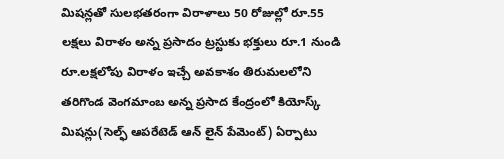మిషన్లతో సులభతరంగా విరాళాలు 50 రోజుల్లో రూ.55 లక్షలు విరాళం అన్న ప్రసాదం ట్రస్టుకు భక్తులు రూ.1 నుండి రూ.లక్షలోపు విరాళం ఇచ్చే అవకాశం తిరుమలలోని తరిగొండ వెంగమాంబ అన్న ప్రసాద కేంద్రంలో కియోస్క్ మిషన్లు(సెల్ఫ్ ఆపరేటెడ్ ఆన్ లైన్ పేమెంట్) ఏర్పాటు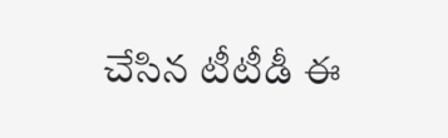చేసిన టీటీడీ ఈ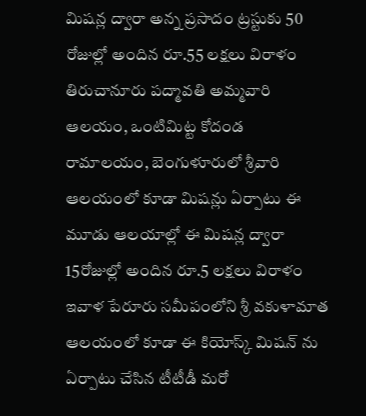మిషన్ల ద్వారా అన్న ప్రసాదం ట్రస్టుకు 50 రోజుల్లో అందిన రూ.55 లక్షలు విరాళం తిరుచానూరు పద్మావతి అమ్మవారి ఆలయం, ఒంటిమిట్ట కోదండ రామాలయం, బెంగుళూరులో శ్రీవారి ఆలయంలో కూడా మిషన్లు ఏర్పాటు ఈ మూడు ఆలయాల్లో ఈ మిషన్ల ద్వారా 15రోజుల్లో అందిన రూ.5 లక్షలు విరాళం ఇవాళ పేరూరు సమీపంలోని శ్రీ వకుళామాత ఆలయంలో కూడా ఈ కియోస్క్ మిషన్ ను ఏర్పాటు చేసిన టీటీడీ మరో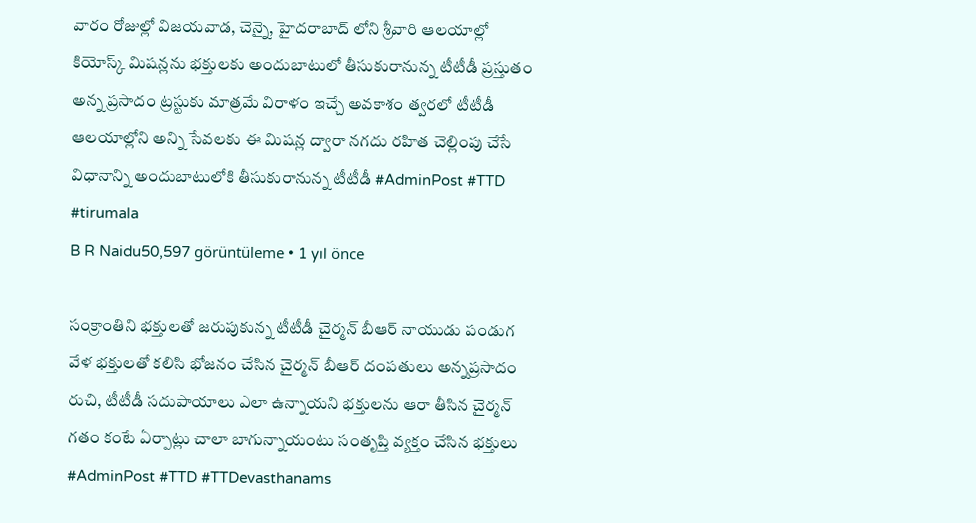వారం రోజుల్లో విజయవాడ, చెన్నై, హైదరాబాద్ లోని శ్రీవారి ఆలయాల్లో కియోస్క్ మిషన్లను భక్తులకు అందుబాటులో తీసుకురానున్న టీటీడీ ప్రస్తుతం అన్న ప్రసాదం ట్రస్టుకు మాత్రమే విరాళం ఇచ్చే అవకాశం త్వరలో టీటీడీ ఆలయాల్లోని అన్ని సేవలకు ఈ మిషన్ల ద్వారా నగదు రహిత చెల్లింపు చేసే విధానాన్ని అందుబాటులోకి తీసుకురానున్న టీటీడీ #AdminPost #TTD #tirumala
B R Naidu50,597 görüntüleme • 1 yıl önce

సంక్రాంతిని భక్తులతో జరుపుకున్న టీటీడీ చైర్మన్ బీఆర్ నాయుడు పండుగ వేళ భక్తులతో కలిసి భోజనం చేసిన చైర్మన్ బీఆర్ దంపతులు అన్నప్రసాదం రుచి, టీటీడీ సదుపాయాలు ఎలా ఉన్నాయని భక్తులను ఆరా తీసిన చైర్మన్ గతం కంటే ఏర్పాట్లు చాలా బాగున్నాయంటు సంతృప్తి వ్యక్తం చేసిన భక్తులు #AdminPost #TTD #TTDevasthanams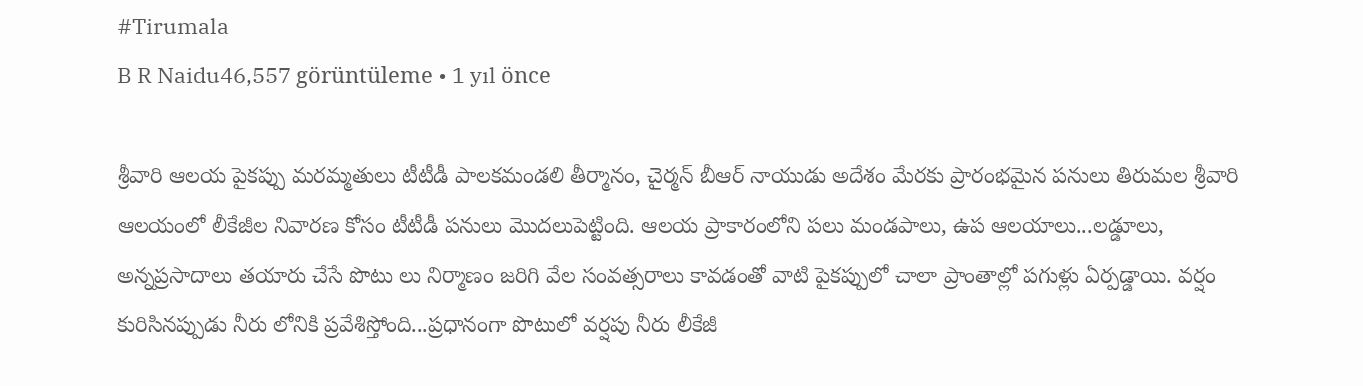#Tirumala
B R Naidu46,557 görüntüleme • 1 yıl önce

శ్రీవారి ఆలయ పైకప్పు మరమ్మతులు టీటీడీ పాలకమండలి తీర్మానం, చైర్మన్ బీఆర్ నాయుడు అదేశం మేరకు ప్రారంభమైన పనులు తిరుమల శ్రీవారి ఆలయంలో లీకేజీల నివారణ కోసం టీటీడీ పనులు మొదలుపెట్టింది. ఆలయ ప్రాకారంలోని పలు మండపాలు, ఉప ఆలయాలు...లడ్డూలు, అన్నప్రసాదాలు తయారు చేసే పొటు లు నిర్మాణం జరిగి వేల సంవత్సరాలు కావడంతో వాటి పైకప్పులో చాలా ప్రాంతాల్లో పగుళ్లు ఏర్పడ్డాయి. వర్షం కురిసినప్పుడు నీరు లోనికి ప్రవేశిస్తోంది...ప్రధానంగా పొటులో వర్షపు నీరు లీకేజీ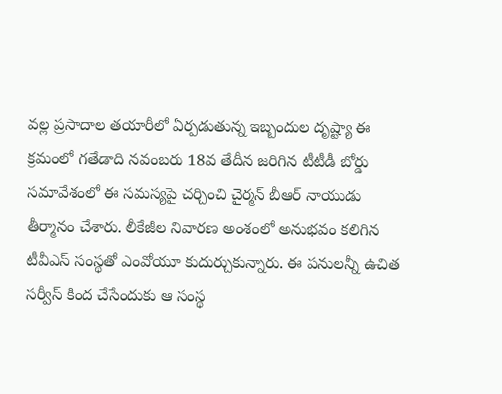వల్ల ప్రసాదాల తయారీలో ఏర్పడుతున్న ఇబ్బందుల దృష్ట్యా ఈ క్రమంలో గతేడాది నవంబరు 18వ తేదీన జరిగిన టీటీడీ బోర్డు సమావేశంలో ఈ సమస్యపై చర్చించి చైర్మన్ బీఆర్ నాయుడు తీర్మానం చేశారు. లీకేజీల నివారణ అంశంలో అనుభవం కలిగిన టీవీఎస్ సంస్థతో ఎంవోయూ కుదుర్చుకున్నారు. ఈ పనులన్నీ ఉచిత సర్వీస్ కింద చేసేందుకు ఆ సంస్థ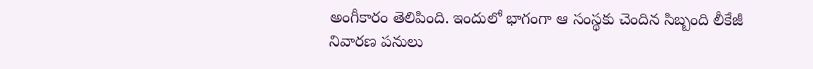అంగీకారం తెలిపింది. ఇందులో భాగంగా ఆ సంస్థకు చెందిన సిబ్బంది లీకేజీ నివారణ పనులు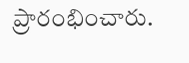ప్రారంభించారు.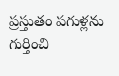ప్రస్తుతం పగుళ్లను గుర్తించి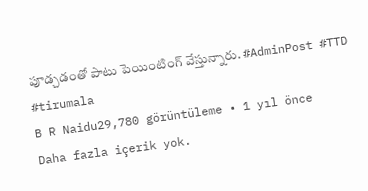పూడ్చడంతో పాటు పెయింటింగ్ వేస్తున్నారు. #AdminPost #TTD #tirumala
B R Naidu29,780 görüntüleme • 1 yıl önce
Daha fazla içerik yok.